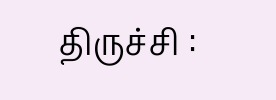திருச்சி :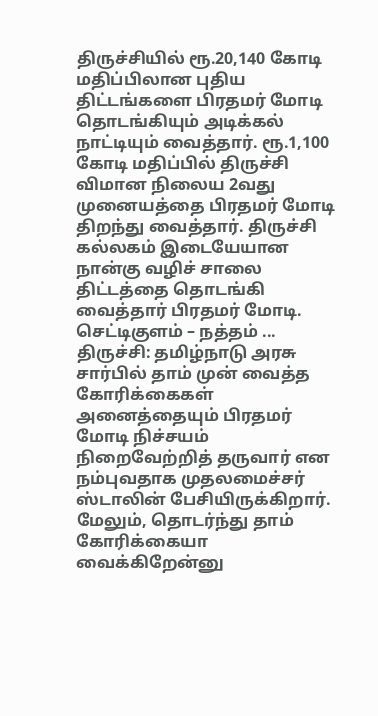திருச்சியில் ரூ.20,140 கோடி மதிப்பிலான புதிய திட்டங்களை பிரதமர் மோடி தொடங்கியும் அடிக்கல் நாட்டியும் வைத்தார். ரூ.1,100 கோடி மதிப்பில் திருச்சி விமான நிலைய 2வது முனையத்தை பிரதமர் மோடி திறந்து வைத்தார். திருச்சி கல்லகம் இடையேயான நான்கு வழிச் சாலை திட்டத்தை தொடங்கி வைத்தார் பிரதமர் மோடி. செட்டிகுளம் – நத்தம் ...
திருச்சி: தமிழ்நாடு அரசு சார்பில் தாம் முன் வைத்த கோரிக்கைகள் அனைத்தையும் பிரதமர் மோடி நிச்சயம் நிறைவேற்றித் தருவார் என நம்புவதாக முதலமைச்சர் ஸ்டாலின் பேசியிருக்கிறார். மேலும், தொடர்ந்து தாம் கோரிக்கையா வைக்கிறேன்னு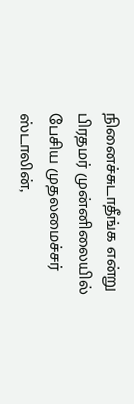நினைச்சுடாதீங்க என்று பிரதமர் முன்னிலையில் பேசிய முதலமைச்சர் ஸ்டாலின்,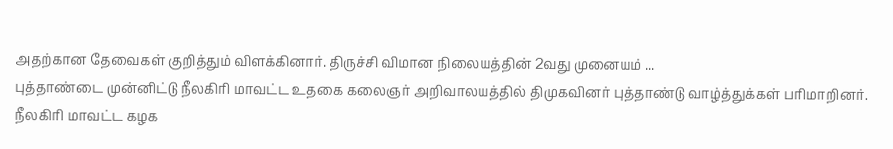அதற்கான தேவைகள் குறித்தும் விளக்கினார். திருச்சி விமான நிலையத்தின் 2வது முனையம் ...
புத்தாண்டை முன்னிட்டு நீலகிரி மாவட்ட உதகை கலைஞர் அறிவாலயத்தில் திமுகவினர் புத்தாண்டு வாழ்த்துக்கள் பரிமாறினர். நீலகிரி மாவட்ட கழக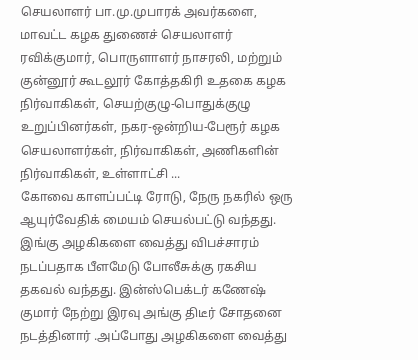செயலாளர் பா.மு.முபாரக் அவர்களை, மாவட்ட கழக துணைச் செயலாளர் ரவிக்குமார், பொருளாளர் நாசரலி, மற்றும் குன்னூர் கூடலூர் கோத்தகிரி உதகை கழக நிர்வாகிகள், செயற்குழு-பொதுக்குழு உறுப்பினர்கள், நகர-ஒன்றிய-பேரூர் கழக செயலாளர்கள், நிர்வாகிகள், அணிகளின் நிர்வாகிகள், உள்ளாட்சி ...
கோவை காளப்பட்டி ரோடு, நேரு நகரில் ஒரு ஆயுர்வேதிக் மையம் செயல்பட்டு வந்தது. இங்கு அழகிகளை வைத்து விபச்சாரம் நடப்பதாக பீளமேடு போலீசுக்கு ரகசிய தகவல் வந்தது. இன்ஸ்பெக்டர் கணேஷ் குமார் நேற்று இரவு அங்கு திடீர் சோதனை நடத்தினார் .அப்போது அழகிகளை வைத்து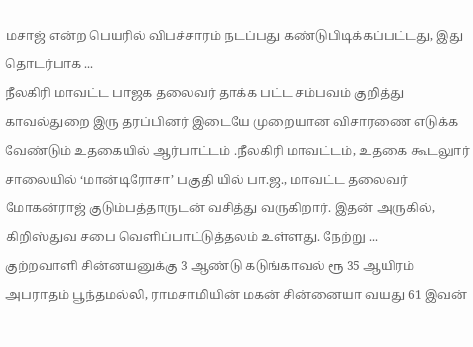மசாஜ் என்ற பெயரில் விபச்சாரம் நடப்பது கண்டுபிடிக்கப்பட்டது, இது தொடர்பாக ...
நீலகிரி மாவட்ட பாஜக தலைவர் தாக்க பட்ட சம்பவம் குறித்து காவல்துறை இரு தரப்பினர் இடையே முறையான விசாரணை எடுக்க வேண்டும் உதகையில் ஆர்பாட்டம் .நீலகிரி மாவட்டம், உதகை கூடலுார் சாலையில் ‘மான்டிரோசா’ பகுதி யில் பா.ஜ., மாவட்ட தலைவர் மோகன்ராஜ் குடும்பத்தாருடன் வசித்து வருகிறார். இதன் அருகில், கிறிஸ்துவ சபை வெளிப்பாட்டுத்தலம் உள்ளது. நேற்று ...
குற்றவாளி சின்னயனுக்கு 3 ஆண்டு கடுங்காவல் ரூ 35 ஆயிரம் அபராதம் பூந்தமல்லி, ராமசாமியின் மகன் சின்னையா வயது 61 இவன்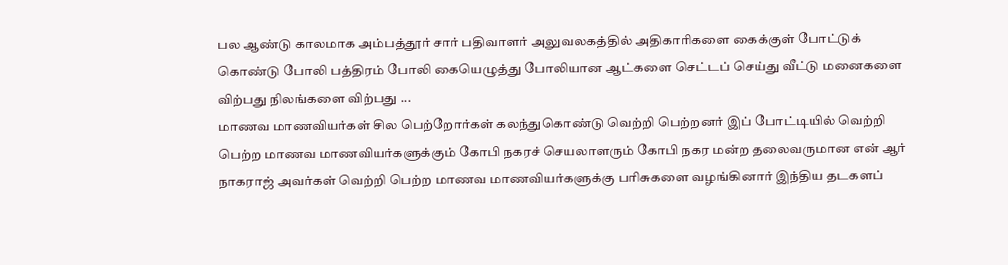பல ஆண்டு காலமாக அம்பத்தூர் சார் பதிவாளர் அலுவலகத்தில் அதிகாரிகளை கைக்குள் போட்டுக் கொண்டு போலி பத்திரம் போலி கையெழுத்து போலியான ஆட்களை செட்டப் செய்து வீட்டு மனைகளை விற்பது நிலங்களை விற்பது ...
மாணவ மாணவியர்கள் சில பெற்றோர்கள் கலந்துகொண்டு வெற்றி பெற்றனர் இப் போட்டியில் வெற்றி பெற்ற மாணவ மாணவியர்களுக்கும் கோபி நகரச் செயலாளரும் கோபி நகர மன்ற தலைவருமான என் ஆர் நாகராஜ் அவர்கள் வெற்றி பெற்ற மாணவ மாணவியர்களுக்கு பரிசுகளை வழங்கினார் இந்திய தடகளப்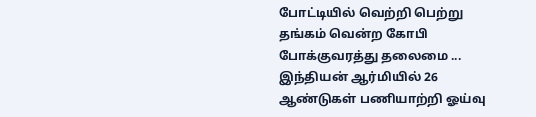போட்டியில் வெற்றி பெற்று தங்கம் வென்ற கோபி போக்குவரத்து தலைமை ...
இந்தியன் ஆர்மியில் 26 ஆண்டுகள் பணியாற்றி ஓய்வு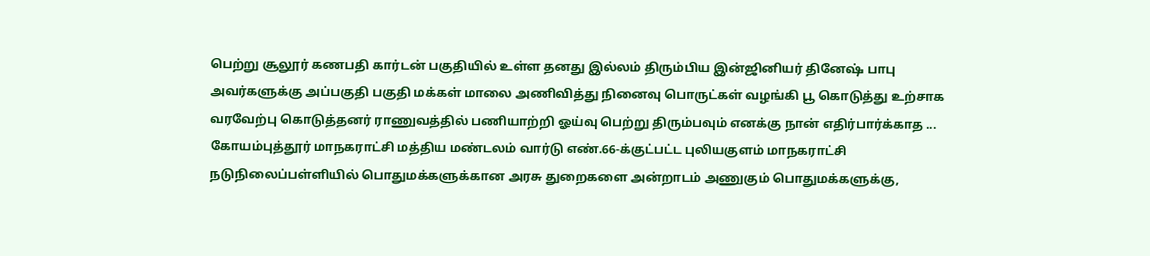பெற்று சூலூர் கணபதி கார்டன் பகுதியில் உள்ள தனது இல்லம் திரும்பிய இன்ஜினியர் தினேஷ் பாபு அவர்களுக்கு அப்பகுதி பகுதி மக்கள் மாலை அணிவித்து நினைவு பொருட்கள் வழங்கி பூ கொடுத்து உற்சாக வரவேற்பு கொடுத்தனர் ராணுவத்தில் பணியாற்றி ஓய்வு பெற்று திரும்பவும் எனக்கு நான் எதிர்பார்க்காத ...
கோயம்புத்தூர் மாநகராட்சி மத்திய மண்டலம் வார்டு எண்.66-க்குட்பட்ட புலியகுளம் மாநகராட்சி நடுநிலைப்பள்ளியில் பொதுமக்களுக்கான அரசு துறைகளை அன்றாடம் அணுகும் பொதுமக்களுக்கு,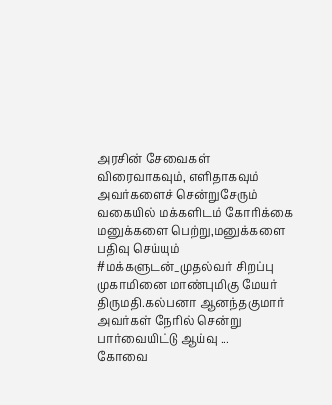அரசின் சேவைகள் விரைவாகவும், எளிதாகவும் அவர்களைச் சென்றுசேரும் வகையில் மக்களிடம் கோரிக்கை மனுக்களை பெற்று,மனுக்களை பதிவு செய்யும் #மக்களுடன்_முதல்வர் சிறப்பு முகாமினை மாண்புமிகு மேயர் திருமதி.கல்பனா ஆனந்தகுமார் அவர்கள் நேரில் சென்று பார்வையிட்டு ஆய்வு ...
கோவை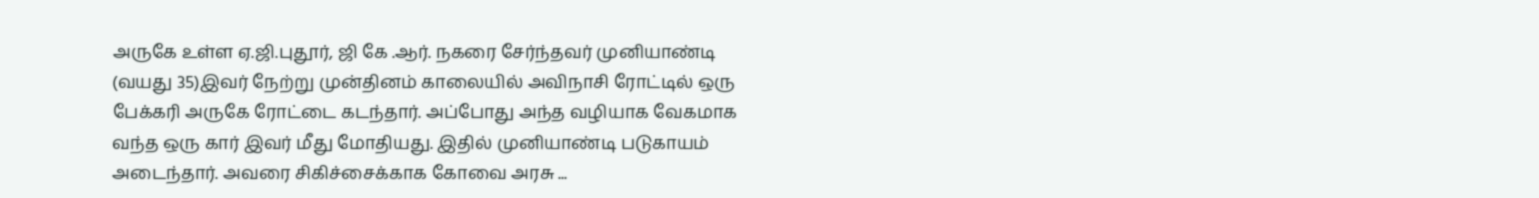அருகே உள்ள ஏ.ஜி.புதூர், ஜி கே .ஆர். நகரை சேர்ந்தவர் முனியாண்டி (வயது 35)இவர் நேற்று முன்தினம் காலையில் அவிநாசி ரோட்டில் ஒரு பேக்கரி அருகே ரோட்டை கடந்தார். அப்போது அந்த வழியாக வேகமாக வந்த ஒரு கார் இவர் மீது மோதியது. இதில் முனியாண்டி படுகாயம் அடைந்தார். அவரை சிகிச்சைக்காக கோவை அரசு ...